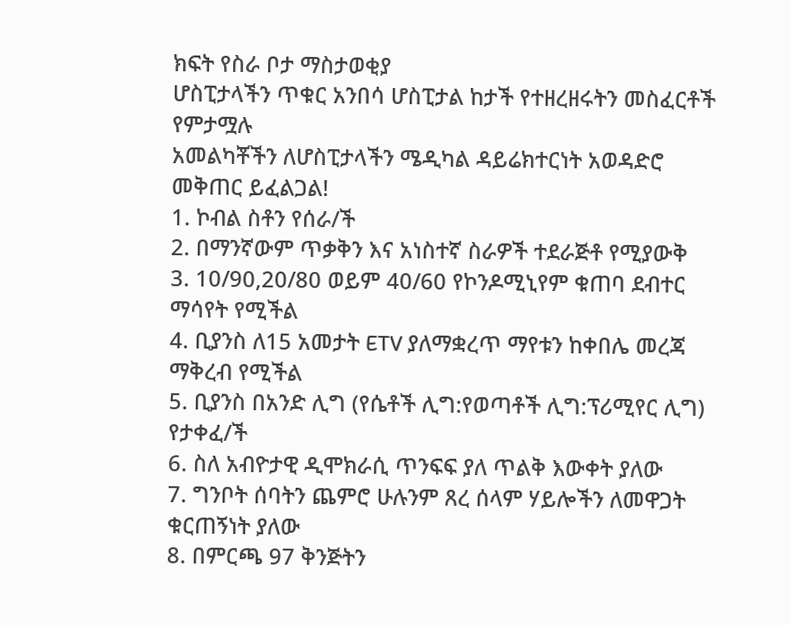ክፍት የስራ ቦታ ማስታወቂያ
ሆስፒታላችን ጥቁር አንበሳ ሆስፒታል ከታች የተዘረዘሩትን መስፈርቶች የምታሟሉ
አመልካቾችን ለሆስፒታላችን ሜዲካል ዳይሬክተርነት አወዳድሮ መቅጠር ይፈልጋል!
1. ኮብል ስቶን የሰራ/ች
2. በማንኛውም ጥቃቅን እና አነስተኛ ስራዎች ተደራጅቶ የሚያውቅ
3. 10/90,20/80 ወይም 40/60 የኮንዶሚኒየም ቁጠባ ደብተር ማሳየት የሚችል
4. ቢያንስ ለ15 አመታት ETV ያለማቋረጥ ማየቱን ከቀበሌ መረጃ ማቅረብ የሚችል
5. ቢያንስ በአንድ ሊግ (የሴቶች ሊግ:የወጣቶች ሊግ:ፕሪሚየር ሊግ) የታቀፈ/ች
6. ስለ አብዮታዊ ዲሞክራሲ ጥንፍፍ ያለ ጥልቅ እውቀት ያለው
7. ግንቦት ሰባትን ጨምሮ ሁሉንም ጸረ ሰላም ሃይሎችን ለመዋጋት ቁርጠኝነት ያለው
8. በምርጫ 97 ቅንጅትን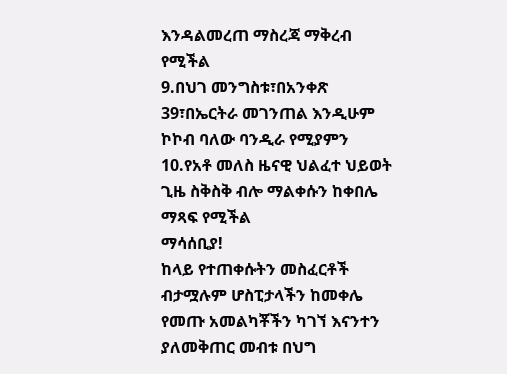እንዳልመረጠ ማስረጃ ማቅረብ የሚችል
9.በህገ መንግስቱ፣በአንቀጽ 39፣በኤርትራ መገንጠል እንዲሁም ኮኮብ ባለው ባንዲራ የሚያምን
10.የአቶ መለስ ዜናዊ ህልፈተ ህይወት ጊዜ ስቅስቅ ብሎ ማልቀሱን ከቀበሌ ማጻፍ የሚችል
ማሳሰቢያ!
ከላይ የተጠቀሱትን መስፈርቶች ብታሟሉም ሆስፒታላችን ከመቀሌ የመጡ አመልካቾችን ካገኘ እናንተን ያለመቅጠር መብቱ በህግ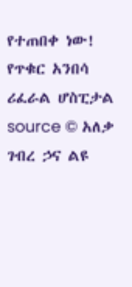የተጠበቀ ነው!
የጥቁር አንበሳ ሪፈራል ሆስፒታል
source © አለቃ ገብረ ኃና ልዩ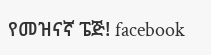የመዝናኛ ፔጅ! facebook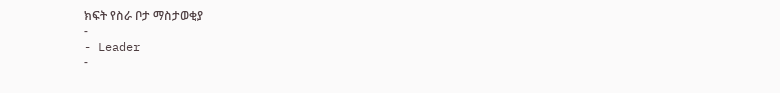ክፍት የስራ ቦታ ማስታወቂያ
-
- Leader
-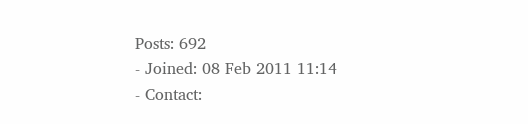Posts: 692
- Joined: 08 Feb 2011 11:14
- Contact: